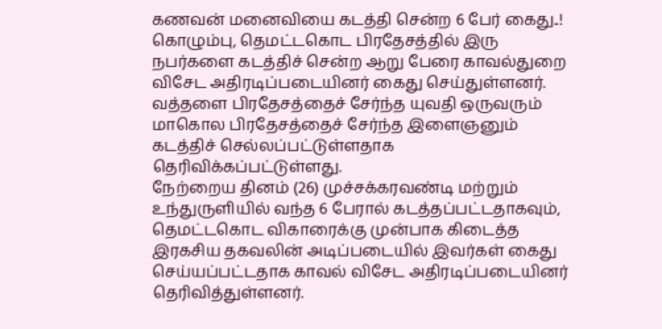கணவன் மனைவியை கடத்தி சென்ற 6 பேர் கைது..!
கொழும்பு, தெமட்டகொட பிரதேசத்தில் இரு நபர்களை கடத்திச் சென்ற ஆறு பேரை காவல்துறை விசேட அதிரடிப்படையினர் கைது செய்துள்ளனர்.
வத்தளை பிரதேசத்தைச் சேர்ந்த யுவதி ஒருவரும் மாகொல பிரதேசத்தைச் சேர்ந்த இளைஞனும் கடத்திச் செல்லப்பட்டுள்ளதாக தெரிவிக்கப்பட்டுள்ளது.
நேற்றைய தினம் (26) முச்சக்கரவண்டி மற்றும் உந்துருளியில் வந்த 6 பேரால் கடத்தப்பட்டதாகவும், தெமட்டகொட விகாரைக்கு முன்பாக கிடைத்த இரகசிய தகவலின் அடிப்படையில் இவர்கள் கைது செய்யப்பட்டதாக காவல் விசேட அதிரடிப்படையினர் தெரிவித்துள்ளனர்.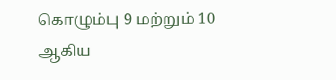கொழும்பு 9 மற்றும் 10 ஆகிய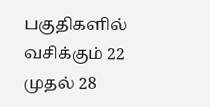பகுதிகளில் வசிக்கும் 22 முதல் 28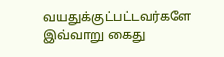வயதுக்குட்பட்டவர்களே இவ்வாறு கைது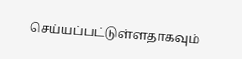செய்யப்பட்டுள்ளதாகவும்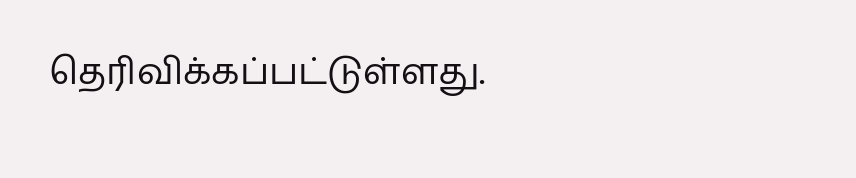தெரிவிக்கப்பட்டுள்ளது.